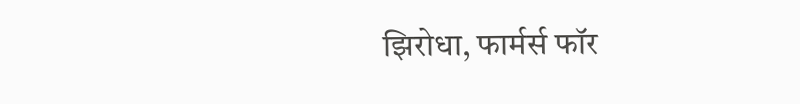झिरोधा, फार्मर्स फॉर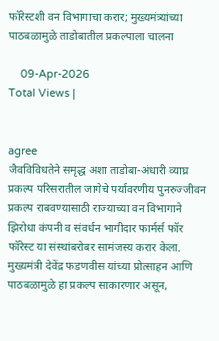फॉरेस्टशी वन विभागाचा करार; मुख्यमंत्र्यांच्या पाठबळामुळे ताडोबातील प्रकल्पाला चालना

    09-Apr-2026
Total Views |


agree
जैवविविधतेने समृद्ध अशा ताडोबा-अंधारी व्याघ्र प्रकल्प परिसरातील जागेचे पर्यावरणीय पुनरुज्जीवन प्रकल्प राबवण्यासाठी राज्याच्या वन विभागाने झिरोधा कंपनी व संवर्धन भागीदार फार्मर्स फॉर फॉरेस्ट या संस्थांबरोबर सामंजस्य करार केला. मुख्यमंत्री देवेंद्र फडणवीस यांच्या प्रोत्साहन आणि पाठबळामुळे हा प्रकल्प साकारणार असून,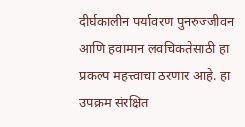दीर्घकालीन पर्यावरण पुनरुज्जीवन आणि हवामान लवचिकतेसाठी हा प्रकल्प महत्त्वाचा ठरणार आहे. हा उपक्रम संरक्षित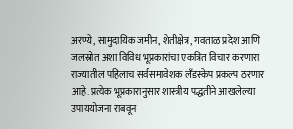अरण्ये, सामुदायिक जमीन, शेतीक्षेत्र, गवताळ प्रदेश आणि जलस्रोत अशा विविध भूप्रकारांचा एकत्रित विचार करणारा राज्यातील पहिलाच सर्वसमावेशक लँडस्केप प्रकल्प ठरणार आहे. प्रत्येक भूप्रकारानुसार शास्त्रीय पद्धतीने आखलेल्या उपाययोजना राबवून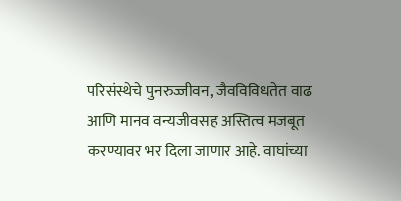परिसंस्थेचे पुनरुज्जीवन, जैवविविधतेत वाढ आणि मानव वन्यजीवसह अस्तित्व मजबूत करण्यावर भर दिला जाणार आहे. वाघांच्या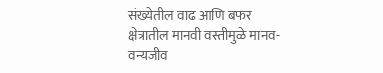संख्येतील वाढ आणि बफर क्षेत्रातील मानवी वस्तीमुळे मानव-वन्यजीव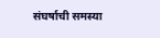संघर्षाची समस्या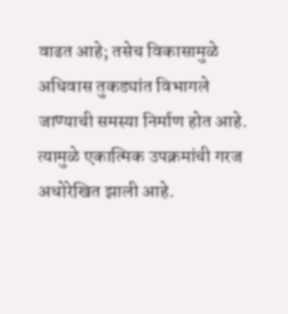वाढत आहे; तसेच विकासामुळे अधिवास तुकड्यांत विभागले जाण्याची समस्या निर्माण होत आहे. त्यामुळे एकात्मिक उपक्रमांची गरज अधोरेखित झाली आहे.